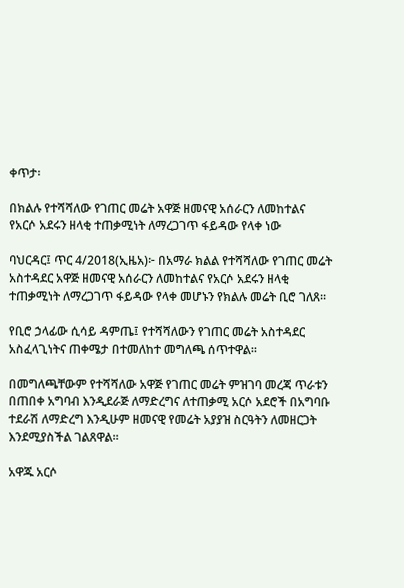ቀጥታ፡

በክልሉ የተሻሻለው የገጠር መሬት አዋጅ ዘመናዊ አሰራርን ለመከተልና የአርሶ አደሩን ዘላቂ ተጠቃሚነት ለማረጋገጥ ፋይዳው የላቀ ነው

ባህርዳር፤ ጥር 4/2018(ኢዜአ)፦ በአማራ ክልል የተሻሻለው የገጠር መሬት አስተዳደር አዋጅ ዘመናዊ አሰራርን ለመከተልና የአርሶ አደሩን ዘላቂ ተጠቃሚነት ለማረጋገጥ ፋይዳው የላቀ መሆኑን የክልሉ መሬት ቢሮ ገለጸ።

የቢሮ ኃላፊው ሲሳይ ዳምጤ፤ የተሻሻለውን የገጠር መሬት አስተዳደር አስፈላጊነትና ጠቀሜታ በተመለከተ መግለጫ ሰጥተዋል።

በመግለጫቸውም የተሻሻለው አዋጅ የገጠር መሬት ምዝገባ መረጃ ጥራቱን በጠበቀ አግባብ እንዲደራጅ ለማድረግና ለተጠቃሚ አርሶ አደሮች በአግባቡ ተደራሽ ለማድረግ እንዲሁም ዘመናዊ የመሬት አያያዝ ስርዓትን ለመዘርጋት እንደሚያስችል ገልጸዋል።

አዋጁ አርሶ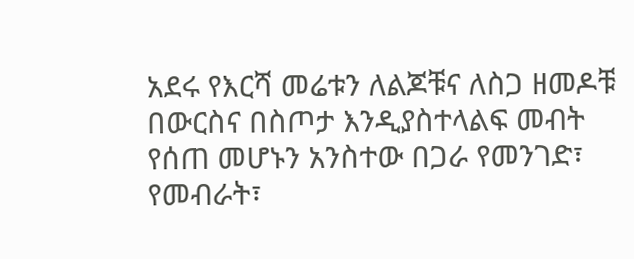አደሩ የእርሻ መሬቱን ለልጆቹና ለስጋ ዘመዶቹ በውርስና በስጦታ እንዲያስተላልፍ መብት የሰጠ መሆኑን አንስተው በጋራ የመንገድ፣ የመብራት፣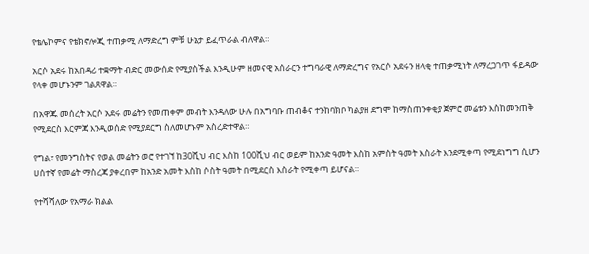የቴሌኮምና የቴክኖሎጂ ተጠቃሚ ለማድረግ ምቹ ሁኔታ ይፈጥራል ብለዋል።

አርሶ አደሩ ከአበዳሪ ተቋማት ብድር መውሰድ የሚያስችል እንዲሁም ዘመናዊ አሰራርን ተግባራዊ ለማድረግና የአርሶ አደሩን ዘላቂ ተጠቃሚነት ለማረጋገጥ ፋይዳው የላቀ መሆኑንም ገልጸዋል።

በአዋጁ መሰረት አርሶ አደሩ መሬትን የመጠቀም መብት እንዳለው ሁሉ በአግባቡ ጠብቆና ተንከባክቦ ካልያዘ ደግሞ ከማስጠንቀቂያ ጀምሮ መሬቱን እስከመንጠቅ የሚደርስ እርምጃ እንዲወሰድ የሚያደርግ ስለመሆኑም አስረድተዋል።

የግል፣ የመንግስትና የወል መሬትን ወሮ የተገኘ ከ30ሺህ ብር እስከ 100ሺህ ብር ወይም ከአንድ ዓመት እስከ አምስት ዓመት እስራት እንደሚቀጣ የሚደነግግ ሲሆን ሀሰተኛ የመሬት ማስረጃ ያቀረበም ከአንድ አመት እስከ ሶስት ዓመት በሚደርስ እስራት የሚቀጣ ይሆናል።

የተሻሻለው የአማራ ክልል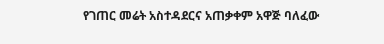የገጠር መሬት አስተዳደርና አጠቃቀም አዋጅ ባለፈው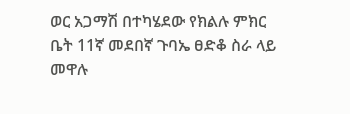ወር አጋማሽ በተካሄደው የክልሉ ምክር ቤት 11ኛ መደበኛ ጉባኤ ፀድቆ ስራ ላይ መዋሉ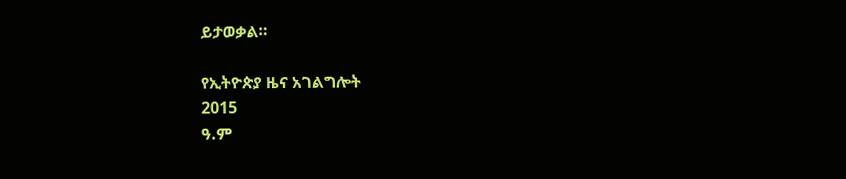ይታወቃል።

የኢትዮጵያ ዜና አገልግሎት
2015
ዓ.ም